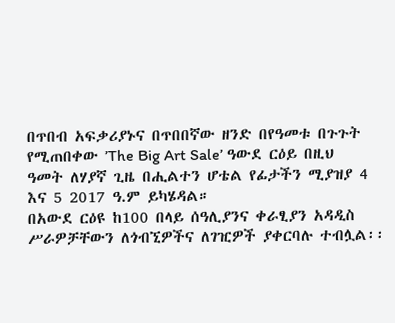በጥበብ አፍቃሪያኑና በጥበበኛው ዘንድ በየዓመቱ በጉጉት የሚጠበቀው ’The Big Art Sale’ ዓውደ ርዕይ በዚህ ዓመት ለሃያኛ ጊዜ በሒልተን ሆቴል የፊታችን ሚያዝያ 4 እና 5 2017 ዓ.ም ይካሄዳል።
በአውደ ርዕዩ ከ100 በላይ ሰዓሊያንና ቀራፂያን አዳዲስ ሥራዎቻቸውን ለጎብኚዎችና ለገዢዎች ያቀርባሉ ተብሏል፡፡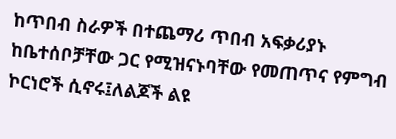ከጥበብ ስራዎች በተጨማሪ ጥበብ አፍቃሪያኑ ከቤተሰቦቻቸው ጋር የሚዝናኑባቸው የመጠጥና የምግብ ኮርነሮች ሲኖሩ፤ለልጆች ልዩ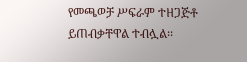የመጫወቻ ሥፍራም ተዘጋጅቶ ይጠብቃቸዋል ተብሏል፡፡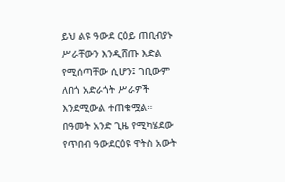ይህ ልዩ ዓውደ ርዕይ ጠቢብያኑ ሥራቸውን እንዲሸጡ እድል የሚሰጣቸው ሲሆን፤ ገቢውም ለበጎ አድራጎት ሥራዎች እንደሚውል ተጠቁሟል።
በዓመት አንድ ጊዜ የሚካሄደው የጥበብ ዓውደርዕዩ ዋትስ አውት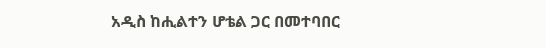አዲስ ከሒልተን ሆቴል ጋር በመተባበር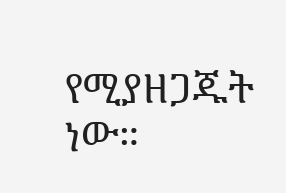የሚያዘጋጁት ነው።